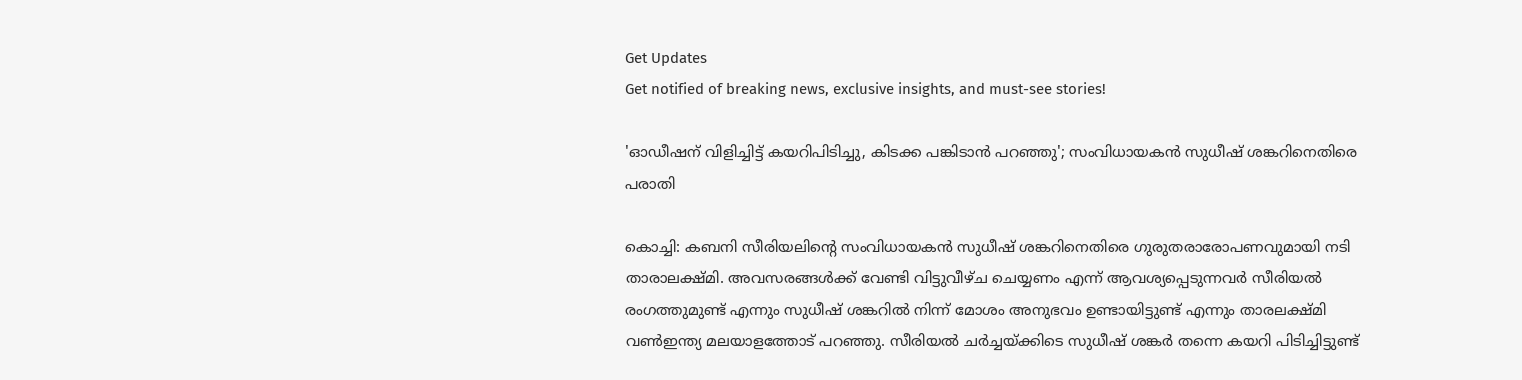Get Updates
Get notified of breaking news, exclusive insights, and must-see stories!

'ഓഡീഷന് വിളിച്ചിട്ട് കയറിപിടിച്ചു, കിടക്ക പങ്കിടാന്‍ പറഞ്ഞു'; സംവിധായകന്‍ സുധീഷ് ശങ്കറിനെതിരെ പരാതി

കൊച്ചി: കബനി സീരിയലിന്റെ സംവിധായകന്‍ സുധീഷ് ശങ്കറിനെതിരെ ഗുരുതരാരോപണവുമായി നടി താരാലക്ഷ്മി. അവസരങ്ങള്‍ക്ക് വേണ്ടി വിട്ടുവീഴ്ച ചെയ്യണം എന്ന് ആവശ്യപ്പെടുന്നവര്‍ സീരിയല്‍ രംഗത്തുമുണ്ട് എന്നും സുധീഷ് ശങ്കറില്‍ നിന്ന് മോശം അനുഭവം ഉണ്ടായിട്ടുണ്ട് എന്നും താരലക്ഷ്മി വണ്‍ഇന്ത്യ മലയാളത്തോട് പറഞ്ഞു. സീരിയല്‍ ചര്‍ച്ചയ്ക്കിടെ സുധീഷ് ശങ്കര്‍ തന്നെ കയറി പിടിച്ചിട്ടുണ്ട്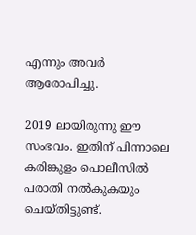എന്നും അവര്‍ ആരോപിച്ചു.

2019 ലായിരുന്നു ഈ സംഭവം. ഇതിന് പിന്നാലെ കരിങ്കുളം പൊലീസില്‍ പരാതി നല്‍കുകയും ചെയ്തിട്ടുണ്ട്.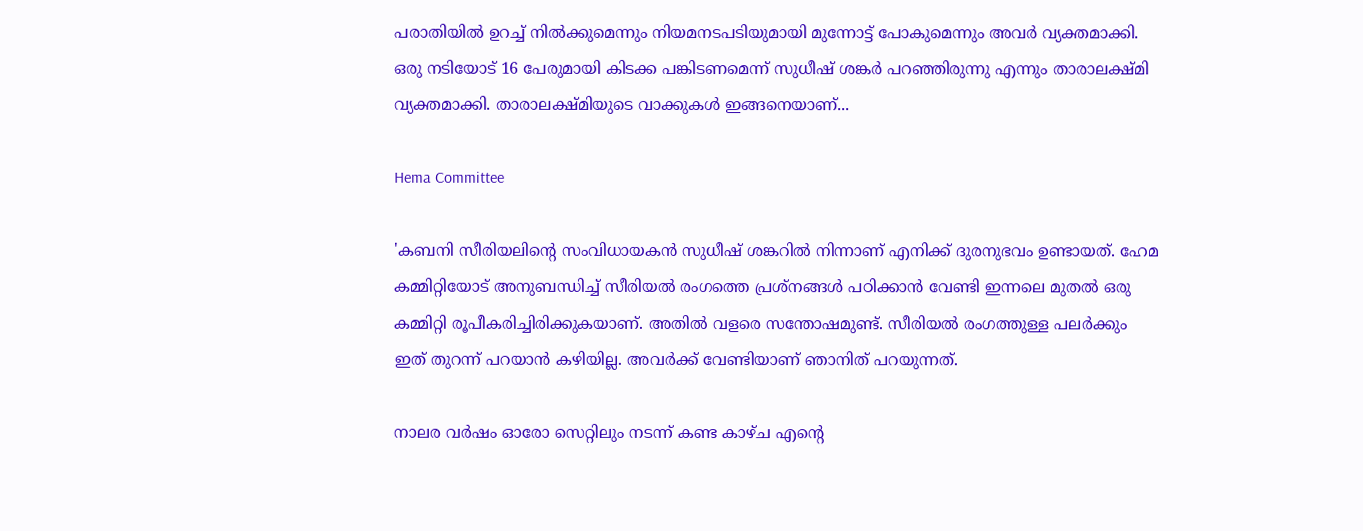പരാതിയില്‍ ഉറച്ച് നില്‍ക്കുമെന്നും നിയമനടപടിയുമായി മുന്നോട്ട് പോകുമെന്നും അവര്‍ വ്യക്തമാക്കി. ഒരു നടിയോട് 16 പേരുമായി കിടക്ക പങ്കിടണമെന്ന് സുധീഷ് ശങ്കര്‍ പറഞ്ഞിരുന്നു എന്നും താരാലക്ഷ്മി വ്യക്തമാക്കി. താരാലക്ഷ്മിയുടെ വാക്കുകള്‍ ഇങ്ങനെയാണ്...

Hema Committee

'കബനി സീരിയലിന്റെ സംവിധായകന്‍ സുധീഷ് ശങ്കറില്‍ നിന്നാണ് എനിക്ക് ദുരനുഭവം ഉണ്ടായത്. ഹേമ കമ്മിറ്റിയോട് അനുബന്ധിച്ച് സീരിയല്‍ രംഗത്തെ പ്രശ്‌നങ്ങള്‍ പഠിക്കാന്‍ വേണ്ടി ഇന്നലെ മുതല്‍ ഒരു കമ്മിറ്റി രൂപീകരിച്ചിരിക്കുകയാണ്. അതില്‍ വളരെ സന്തോഷമുണ്ട്. സീരിയല്‍ രംഗത്തുള്ള പലര്‍ക്കും ഇത് തുറന്ന് പറയാന്‍ കഴിയില്ല. അവര്‍ക്ക് വേണ്ടിയാണ് ഞാനിത് പറയുന്നത്.

നാലര വര്‍ഷം ഓരോ സെറ്റിലും നടന്ന് കണ്ട കാഴ്ച എന്റെ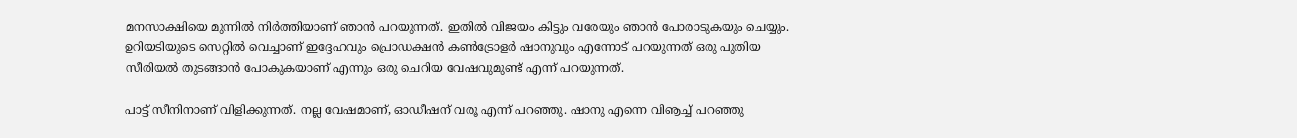മനസാക്ഷിയെ മുന്നില്‍ നിര്‍ത്തിയാണ് ഞാന്‍ പറയുന്നത്. ഇതില്‍ വിജയം കിട്ടും വരേയും ഞാന്‍ പോരാടുകയും ചെയ്യും. ഉറിയടിയുടെ സെറ്റില്‍ വെച്ചാണ് ഇദ്ദേഹവും പ്രൊഡക്ഷന്‍ കണ്‍ട്രോളര്‍ ഷാനുവും എന്നോട് പറയുന്നത് ഒരു പുതിയ സീരിയല്‍ തുടങ്ങാന്‍ പോകുകയാണ് എന്നും ഒരു ചെറിയ വേഷവുമുണ്ട് എന്ന് പറയുന്നത്.

പാട്ട് സീനിനാണ് വിളിക്കുന്നത്. നല്ല വേഷമാണ്, ഓഡീഷന് വരൂ എന്ന് പറഞ്ഞു. ഷാനു എന്നെ വിൡച്ച് പറഞ്ഞു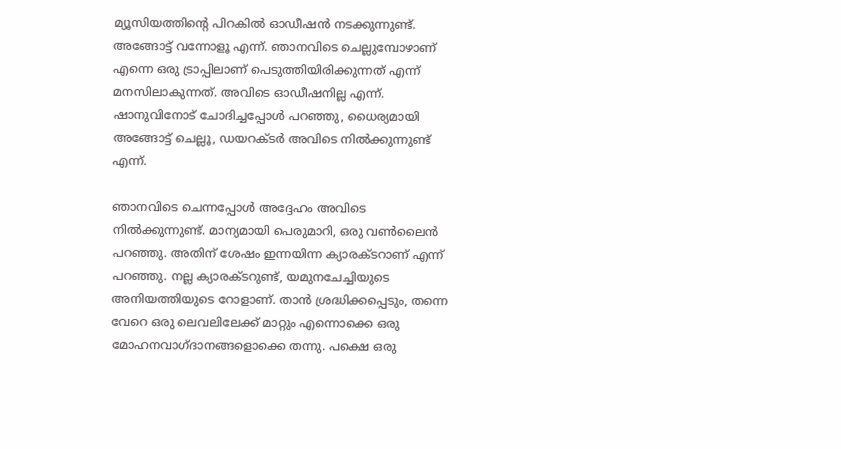മ്യൂസിയത്തിന്റെ പിറകില്‍ ഓഡീഷന്‍ നടക്കുന്നുണ്ട്. അങ്ങോട്ട് വന്നോളൂ എന്ന്. ഞാനവിടെ ചെല്ലുമ്പോഴാണ് എന്നെ ഒരു ട്രാപ്പിലാണ് പെടുത്തിയിരിക്കുന്നത് എന്ന് മനസിലാകുന്നത്. അവിടെ ഓഡീഷനില്ല എന്ന്. ഷാനുവിനോട് ചോദിച്ചപ്പോള്‍ പറഞ്ഞു, ധൈര്യമായി അങ്ങോട്ട് ചെല്ലൂ, ഡയറക്ടര്‍ അവിടെ നില്‍ക്കുന്നുണ്ട് എന്ന്.

ഞാനവിടെ ചെന്നപ്പോള്‍ അദ്ദേഹം അവിടെ നില്‍ക്കുന്നുണ്ട്. മാന്യമായി പെരുമാറി, ഒരു വണ്‍ലൈന്‍ പറഞ്ഞു. അതിന് ശേഷം ഇന്നയിന്ന ക്യാരക്ടറാണ് എന്ന് പറഞ്ഞു. നല്ല ക്യാരക്ടറുണ്ട്, യമുനചേച്ചിയുടെ അനിയത്തിയുടെ റോളാണ്. താന്‍ ശ്രദ്ധിക്കപ്പെടും, തന്നെ വേറെ ഒരു ലെവലിലേക്ക് മാറ്റും എന്നൊക്കെ ഒരു മോഹനവാഗ്ദാനങ്ങളൊക്കെ തന്നു. പക്ഷെ ഒരു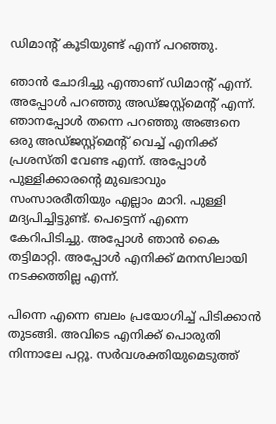ഡിമാന്റ് കൂടിയുണ്ട് എന്ന് പറഞ്ഞു.

ഞാന്‍ ചോദിച്ചു എന്താണ് ഡിമാന്റ് എന്ന്. അപ്പോള്‍ പറഞ്ഞു അഡ്ജസ്റ്റ്‌മെന്റ് എന്ന്. ഞാനപ്പോള്‍ തന്നെ പറഞ്ഞു അങ്ങനെ ഒരു അഡ്ജസ്റ്റ്‌മെന്റ് വെച്ച് എനിക്ക് പ്രശസ്തി വേണ്ട എന്ന്. അപ്പോള്‍ പുള്ളിക്കാരന്റെ മുഖഭാവും സംസാരരീതിയും എല്ലാം മാറി. പുള്ളി മദ്യപിച്ചിട്ടുണ്ട്. പെട്ടെന്ന് എന്നെ കേറിപിടിച്ചു. അപ്പോള്‍ ഞാന്‍ കൈ തട്ടിമാറ്റി. അപ്പോള്‍ എനിക്ക് മനസിലായി നടക്കത്തില്ല എന്ന്.

പിന്നെ എന്നെ ബലം പ്രയോഗിച്ച് പിടിക്കാന്‍ തുടങ്ങി. അവിടെ എനിക്ക് പൊരുതി നിന്നാലേ പറ്റൂ. സര്‍വശക്തിയുമെടുത്ത്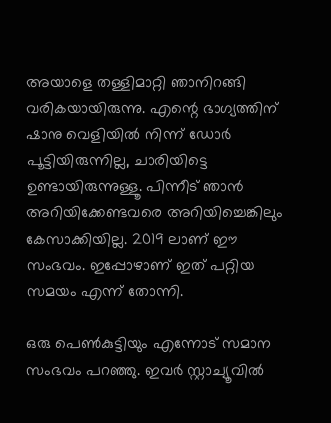അയാളെ തള്ളിമാറ്റി ഞാനിറങ്ങി വരികയായിരുന്നു. എന്റെ ഭാഗ്യത്തിന് ഷാനു വെളിയില്‍ നിന്ന് ഡോര്‍ പൂട്ടിയിരുന്നില്ല, ചാരിയിട്ടെ ഉണ്ടായിരുന്നുള്ളൂ. പിന്നീട് ഞാന്‍ അറിയിക്കേണ്ടവരെ അറിയിച്ചെങ്കിലും കേസാക്കിയില്ല. 2019 ലാണ് ഈ സംഭവം. ഇപ്പോഴാണ് ഇത് പറ്റിയ സമയം എന്ന് തോന്നി.

ഒരു പെണ്‍കുട്ടിയും എന്നോട് സമാന സംഭവം പറഞ്ഞു. ഇവര്‍ സ്റ്റാച്യൂവില്‍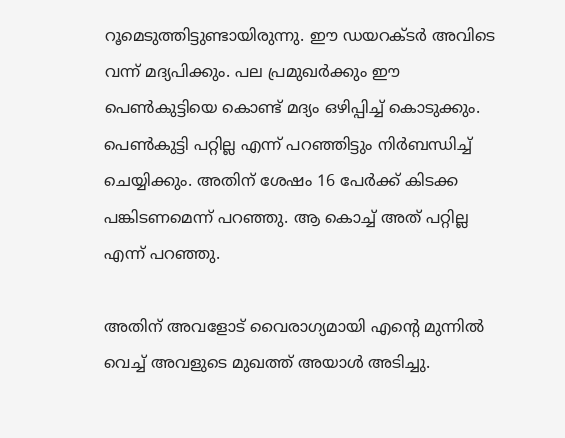റൂമെടുത്തിട്ടുണ്ടായിരുന്നു. ഈ ഡയറക്ടര്‍ അവിടെ വന്ന് മദ്യപിക്കും. പല പ്രമുഖര്‍ക്കും ഈ പെണ്‍കുട്ടിയെ കൊണ്ട് മദ്യം ഒഴിപ്പിച്ച് കൊടുക്കും. പെണ്‍കുട്ടി പറ്റില്ല എന്ന് പറഞ്ഞിട്ടും നിര്‍ബന്ധിച്ച് ചെയ്യിക്കും. അതിന് ശേഷം 16 പേര്‍ക്ക് കിടക്ക പങ്കിടണമെന്ന് പറഞ്ഞു. ആ കൊച്ച് അത് പറ്റില്ല എന്ന് പറഞ്ഞു.

അതിന് അവളോട് വൈരാഗ്യമായി എന്റെ മുന്നില്‍ വെച്ച് അവളുടെ മുഖത്ത് അയാള്‍ അടിച്ചു.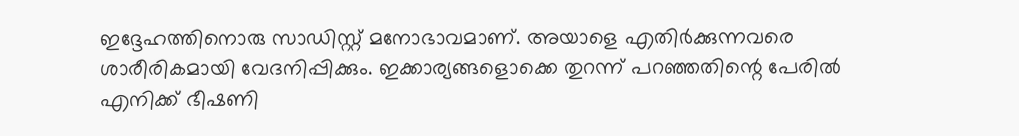ഇദ്ദേഹത്തിനൊരു സാഡിസ്റ്റ് മനോഭാവമാണ്. അയാളെ എതിര്‍ക്കുന്നവരെ ശാരീരികമായി വേദനിപ്പിക്കും. ഇക്കാര്യങ്ങളൊക്കെ തുറന്ന് പറഞ്ഞതിന്റെ പേരില്‍ എനിക്ക് ഭീഷണി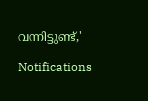വന്നിട്ടുണ്ട്,'

Notifications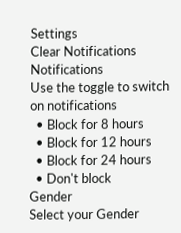Settings
Clear Notifications
Notifications
Use the toggle to switch on notifications
  • Block for 8 hours
  • Block for 12 hours
  • Block for 24 hours
  • Don't block
Gender
Select your Gender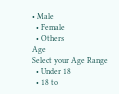• Male
  • Female
  • Others
Age
Select your Age Range
  • Under 18
  • 18 to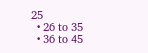25
  • 26 to 35
  • 36 to 45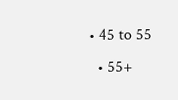• 45 to 55
  • 55+